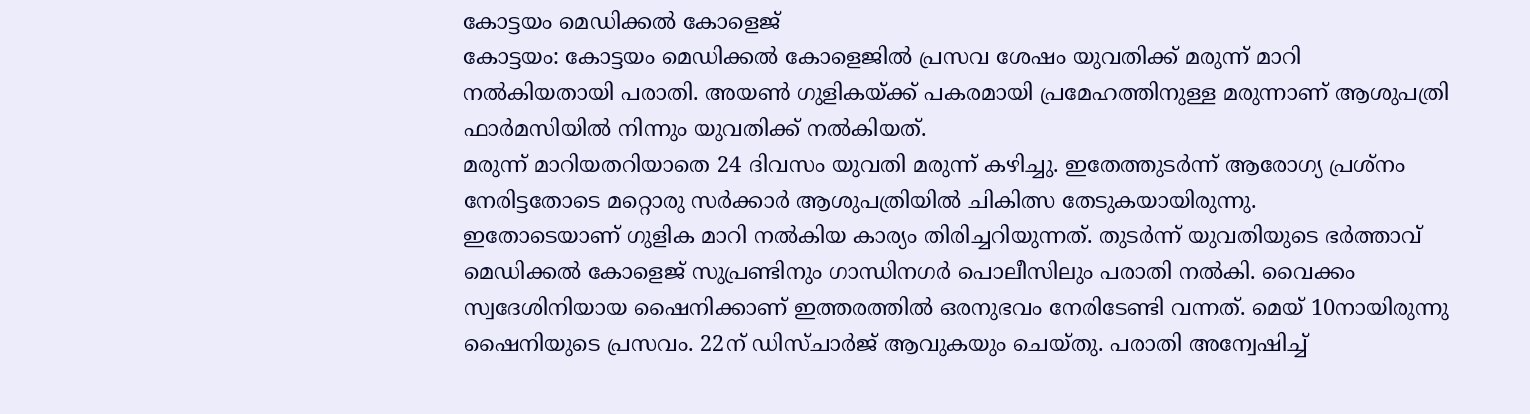കോട്ടയം മെഡിക്കൽ കോളെജ്
കോട്ടയം: കോട്ടയം മെഡിക്കൽ കോളെജിൽ പ്രസവ ശേഷം യുവതിക്ക് മരുന്ന് മാറി നൽകിയതായി പരാതി. അയൺ ഗുളികയ്ക്ക് പകരമായി പ്രമേഹത്തിനുള്ള മരുന്നാണ് ആശുപത്രി ഫാർമസിയിൽ നിന്നും യുവതിക്ക് നൽകിയത്.
മരുന്ന് മാറിയതറിയാതെ 24 ദിവസം യുവതി മരുന്ന് കഴിച്ചു. ഇതേത്തുടർന്ന് ആരോഗ്യ പ്രശ്നം നേരിട്ടതോടെ മറ്റൊരു സർക്കാർ ആശുപത്രിയിൽ ചികിത്സ തേടുകയായിരുന്നു.
ഇതോടെയാണ് ഗുളിക മാറി നൽകിയ കാര്യം തിരിച്ചറിയുന്നത്. തുടർന്ന് യുവതിയുടെ ഭർത്താവ് മെഡിക്കൽ കോളെജ് സുപ്രണ്ടിനും ഗാന്ധിനഗർ പൊലീസിലും പരാതി നൽകി. വൈക്കം സ്വദേശിനിയായ ഷൈനിക്കാണ് ഇത്തരത്തിൽ ഒരനുഭവം നേരിടേണ്ടി വന്നത്. മെയ് 10നായിരുന്നു ഷൈനിയുടെ പ്രസവം. 22ന് ഡിസ്ചാർജ് ആവുകയും ചെയ്തു. പരാതി അന്വേഷിച്ച്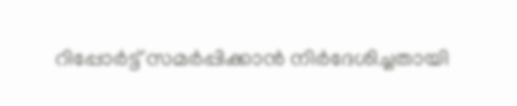റിപ്പോർട്ട് സമർപ്പിക്കാൻ നിർദേശിച്ചതായി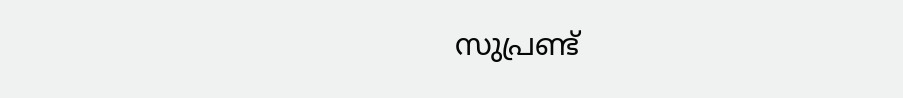സുപ്രണ്ട്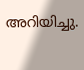അറിയിച്ചു.